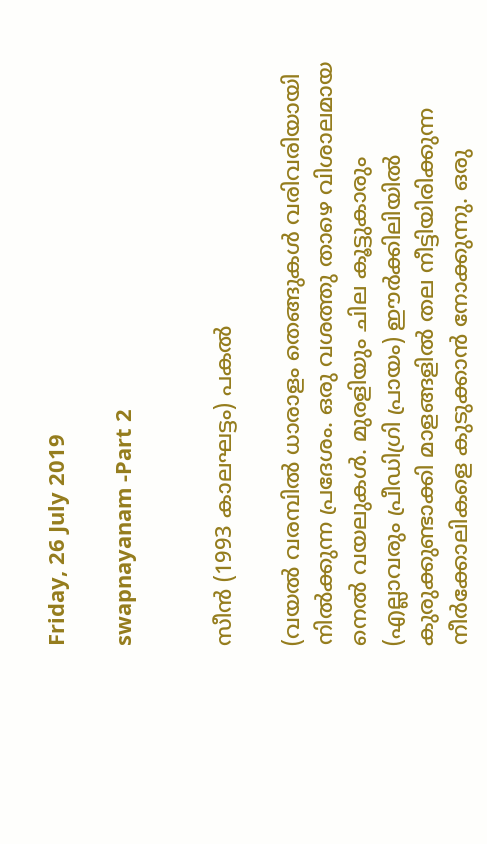Friday, 26 July 2019

swapnayanam -Part 2


സീന്‍ (1993 കാലഘട്ടം) പകൽ

(വയൽ വരമ്പിൽ ധാരാളം തെങ്ങുകൾ വരിവരിയായി നിൽക്കുന്ന പ്രദേശം. ഒരു വശത്തു താഴെ വിശാലമായ നെൽ വയലുകൾ. മുരളിയും ചില കൂട്ടുകാരും (എല്ലാവരും പ്രീഡിഗ്രി പ്രായം) ഈർക്കിലിയിൽ കുരുക്കുണ്ടാക്കി മാളങ്ങളിൽ തല നീട്ടിയിരിക്കുന്ന നീർക്കോലികളെ കുടുക്കാൻ നോക്കുന്നു. ഒരു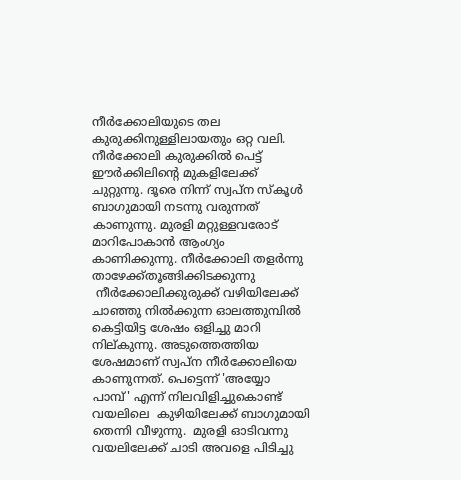നീർക്കോലിയുടെ തല കുരുക്കിനുള്ളിലായതും ഒറ്റ വലി. നീർക്കോലി കുരുക്കിൽ പെട്ട് ഈർക്കിലിന്റെ മുകളിലേക്ക് ചുറ്റുന്നു. ദൂരെ നിന്ന് സ്വപ്ന സ്കൂൾ ബാഗുമായി നടന്നു വരുന്നത് കാണുന്നു. മുരളി മറ്റുള്ളവരോട് മാറിപോകാൻ ആംഗ്യം കാണിക്കുന്നു. നീർക്കോലി തളർന്നു താഴേക്ക്തൂങ്ങിക്കിടക്കുന്നു
 നീർക്കോലിക്കുരുക്ക് വഴിയിലേക്ക് ചാഞ്ഞു നിൽക്കുന്ന ഓലത്തുമ്പിൽ കെട്ടിയിട്ട ശേഷം ഒളിച്ചു മാറി നില്കുന്നു. അടുത്തെത്തിയ ശേഷമാണ് സ്വപ്ന നീർക്കോലിയെ കാണുന്നത്. പെട്ടെന്ന് 'അയ്യോ  പാമ്പ്' എന്ന് നിലവിളിച്ചുകൊണ്ട് വയലിലെ  കുഴിയിലേക്ക് ബാഗുമായി  തെന്നി വീഴുന്നു.  മുരളി ഓടിവന്നു വയലിലേക്ക് ചാടി അവളെ പിടിച്ചു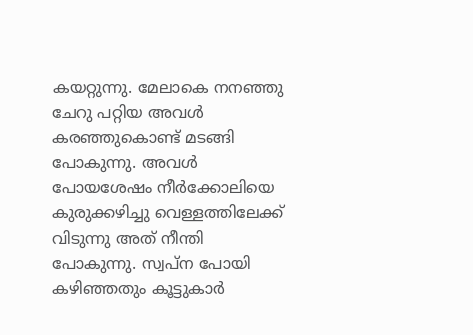കയറ്റുന്നു. മേലാകെ നനഞ്ഞു ചേറു പറ്റിയ അവൾ കരഞ്ഞുകൊണ്ട് മടങ്ങി പോകുന്നു. അവൾ പോയശേഷം നീർക്കോലിയെ കുരുക്കഴിച്ചു വെള്ളത്തിലേക്ക് വിടുന്നു അത് നീന്തി പോകുന്നു. സ്വപ്ന പോയി കഴിഞ്ഞതും കൂട്ടുകാർ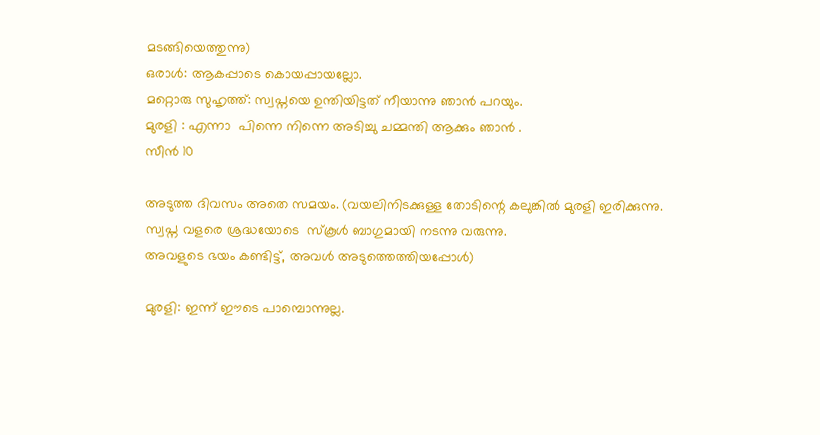മടങ്ങിയെത്തുന്നു)
ഒരാൾ: ആകപ്പാടെ കൊയപ്പായല്ലോ.
മറ്റൊരു സുഹൃത്ത്: സ്വപ്നയെ ഉന്തിയിട്ടത് നീയാന്നു ഞാൻ പറയും.
മുരളി : എന്നാ  പിന്നെ നിന്നെ അടിച്ചു ചമ്മന്തി ആക്കും ഞാൻ .
സീന്‍ 10

അടുത്ത ദിവസം അതെ സമയം. (വയലിനിടക്കുള്ള തോടിന്റെ കലുങ്കിൽ മുരളി ഇരിക്കുന്നു.
സ്വപ്ന വളരെ ശ്രദ്ധയോടെ  സ്കൂൾ ബാഗുമായി നടന്നു വരുന്നു.
അവളുടെ ഭയം കണ്ടിട്ട്, അവൾ അടുത്തെത്തിയപ്പോൾ)

മുരളി: ഇന്ന് ഈടെ പാമ്പൊന്നുല്ല.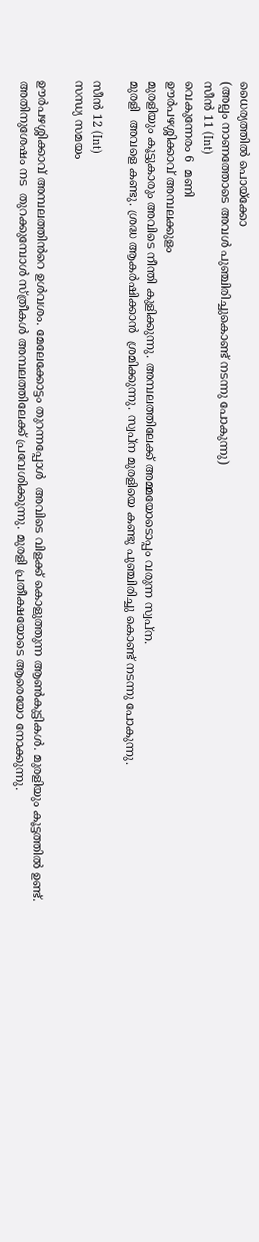ധൈര്യത്തിൽ പൊയ്ക്കോ
(അല്പം നാണത്തോടെ അവൾ പുഞ്ചിരിച്ചുകൊണ്ട് നടന്നു പോകുന്നു)
സീൻ 11 (Int)
വെകുന്നേരം 6  മണി
ഊർപഴശ്ശിക്കാവ് അമ്പലക്കുളം
മുരളിയും കൂട്ടുകാരും അവിടെ നീന്തി കുളിക്കുന്നു. അമ്പലത്തിലേക്ക് അമ്മയോടൊപ്പം വരുന്ന സ്വപ്ന.
മുരളി  അവളെ കണ്ടു. ശ്രദ്ധ ആകർഷിക്കാൻ  ശ്രമിക്കുന്നു. സ്വപ്ന മുരളിയെ കണ്ടു പുഞ്ചിരിച്ചു കൊണ്ട് നടന്നു പോകുന്നു.

സീൻ 12 (Int)
സന്ധ്യ സമയം

ഊർപഴശ്ശിക്കാവ് അമ്പലത്തിൻറെ ഉൾവശം. മേലേക്കോട്ടം തുറന്നപ്പോൾ  അവിടെ വിളക്ക് കൊളുത്തുന്ന ആൺകുട്ടികൾ. മുരളിയും കൂട്ടത്തിൽ ഉണ്ട്.
അതിനുശേഷം നട  തുറക്കുമ്പോൾ സ്ത്രീകൾ അമ്പലത്തിലേക്ക് പ്രവേശിക്കുന്നു. മുരളി പ്രതീക്ഷയോടെ ആരെയോ നോക്കുന്നു.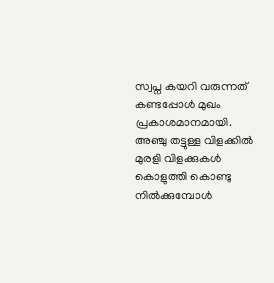സ്വപ്ന കയറി വരുന്നത് കണ്ടപ്പോൾ മുഖം പ്രകാശമാനമായി.
അഞ്ചു തട്ടുള്ള വിളക്കിൽ മുരളി വിളക്കുകൾ കൊളുത്തി കൊണ്ടു നിൽക്കുമ്പോൾ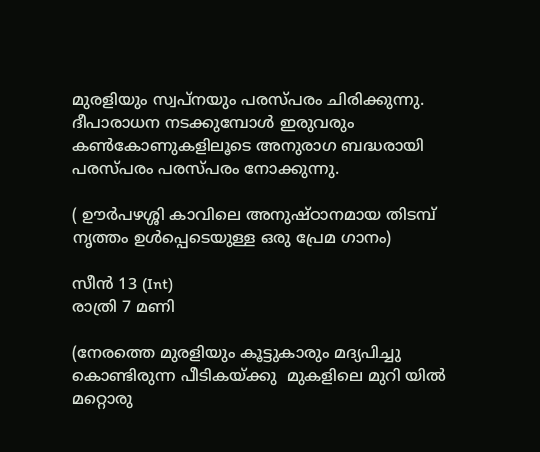മുരളിയും സ്വപ്നയും പരസ്പരം ചിരിക്കുന്നു. ദീപാരാധന നടക്കുമ്പോൾ ഇരുവരും കൺകോണുകളിലൂടെ അനുരാഗ ബദ്ധരായി പരസ്പരം പരസ്പരം നോക്കുന്നു.

( ഊർപഴശ്ശി കാവിലെ അനുഷ്ഠാനമായ തിടമ്പ് നൃത്തം ഉൾപ്പെടെയുള്ള ഒരു പ്രേമ ഗാനം)

സീന്‍ 13 (Int)
രാത്രി 7 മണി

(നേരത്തെ മുരളിയും കൂട്ടുകാരും മദ്യപിച്ചു കൊണ്ടിരുന്ന പീടികയ്ക്കു  മുകളിലെ മുറി യിൽ മറ്റൊരു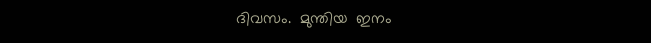ദിവസം.  മുന്തിയ  ഇനം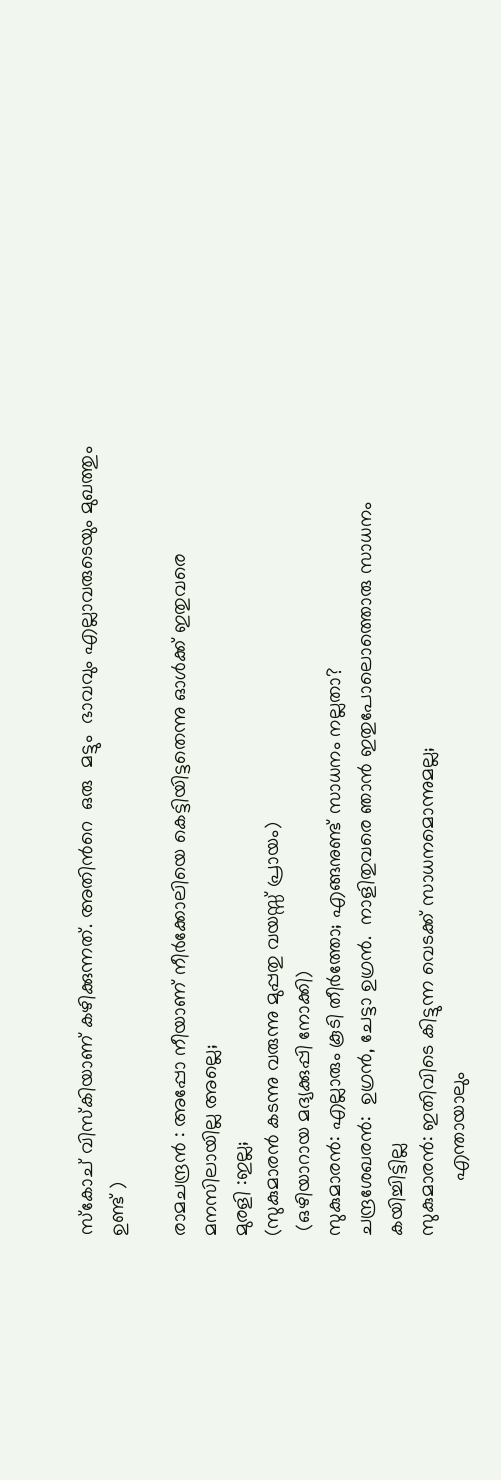സ്കോച് വിസ്കിയാണ് കഴിക്കുന്നത്. അതിൻറെ  ഒരു  മട്ടും  ഭാവവും എല്ലാവരുടെയും മുഖത്തും  ഉണ്ട് )

രാമചന്ദ്രൻ : അപ്പോ നീയാണ് നീർക്കോലിയെ കെട്ടിയിട്ടതെന്നു ഓൾക്ക് ഇതുവരെ മനസിലായില്ല അല്ലെ;
മുരളി :ഇല്ല;
(സുകുമാരൻ കടന്നു വരുന്നു മുപ്പതു വയസ്സ് പ്രായം)
 (ഒഴിയാറായ മദ്യക്കുപ്പി നോക്കി)
സുകുമാരൻ: എല്ലാരും കൂടി തീർത്തോ; എങ്ങനുണ്ട് സാധനം നല്ലതാ?
ചന്ദ്രശേഖരൻ:  ഉഗ്രൻ, ചേട്ടാ ഉഗ്രൻ.  നാളിതുവരെ ഞാൻ ഇതുപോലൊത്തൊരു സാധനം കയിച്ചിട്ടില്ല
സുകുമാരൻ: ഇതിവിടെ കിട്ടുന്ന വെടക്ക് സാധനമൊന്നുമല്ല;
          എന്തായാലും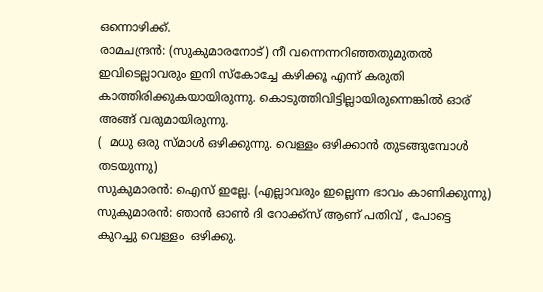ഒന്നൊഴിക്ക്.
രാമചന്ദ്രൻ: (സുകുമാരനോട്) നീ വന്നെന്നറിഞ്ഞതുമുതൽ ഇവിടെല്ലാവരും ഇനി സ്‌കോച്ചേ കഴിക്കൂ എന്ന് കരുതി കാത്തിരിക്കുകയായിരുന്നു. കൊടുത്തിവിട്ടില്ലായിരുന്നെങ്കിൽ ഓര് അങ്ങ് വരുമായിരുന്നു.
(  മധു ഒരു സ്മാൾ ഒഴിക്കുന്നു. വെള്ളം ഒഴിക്കാൻ തുടങ്ങുമ്പോൾ തടയുന്നു)
സുകുമാരൻ: ഐസ് ഇല്ലേ. (എല്ലാവരും ഇല്ലെന്ന ഭാവം കാണിക്കുന്നു)
സുകുമാരൻ: ഞാൻ ഓൺ ദി റോക്ക്സ് ആണ് പതിവ് , പോട്ടെ കുറച്ചു വെള്ളം  ഒഴിക്കു.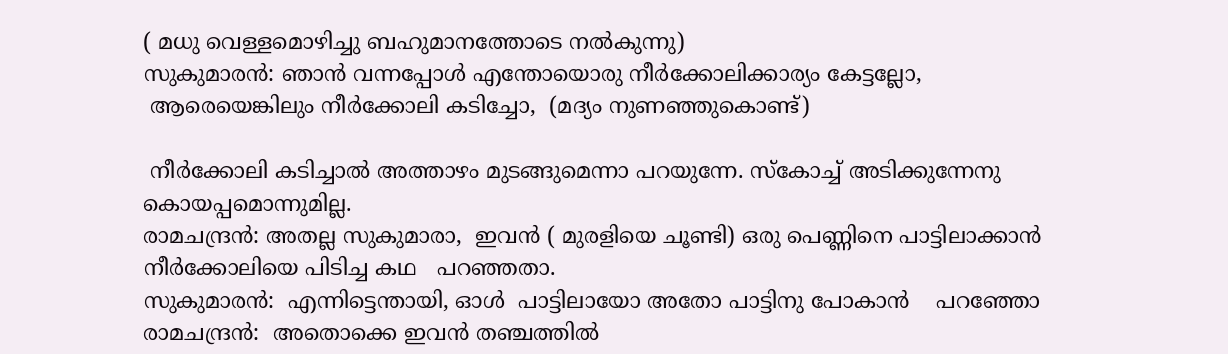( മധു വെള്ളമൊഴിച്ചു ബഹുമാനത്തോടെ നൽകുന്നു)
സുകുമാരൻ: ഞാൻ വന്നപ്പോൾ എന്തോയൊരു നീർക്കോലിക്കാര്യം കേട്ടല്ലോ,
 ആരെയെങ്കിലും നീർക്കോലി കടിച്ചോ,  (മദ്യം നുണഞ്ഞുകൊണ്ട്)

 നീർക്കോലി കടിച്ചാൽ അത്താഴം മുടങ്ങുമെന്നാ പറയുന്നേ. സ്കോച്ച് അടിക്കുന്നേനു കൊയപ്പമൊന്നുമില്ല.
രാമചന്ദ്രൻ: അതല്ല സുകുമാരാ,  ഇവൻ ( മുരളിയെ ചൂണ്ടി) ഒരു പെണ്ണിനെ പാട്ടിലാക്കാൻ നീർക്കോലിയെ പിടിച്ച കഥ   പറഞ്ഞതാ.
സുകുമാരൻ:  എന്നിട്ടെന്തായി, ഓൾ  പാട്ടിലായോ അതോ പാട്ടിനു പോകാൻ    പറഞ്ഞോ
രാമചന്ദ്രൻ:  അതൊക്കെ ഇവൻ തഞ്ചത്തിൽ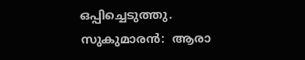ഒപ്പിച്ചെടുത്തു.
സുകുമാരൻ:  ആരാ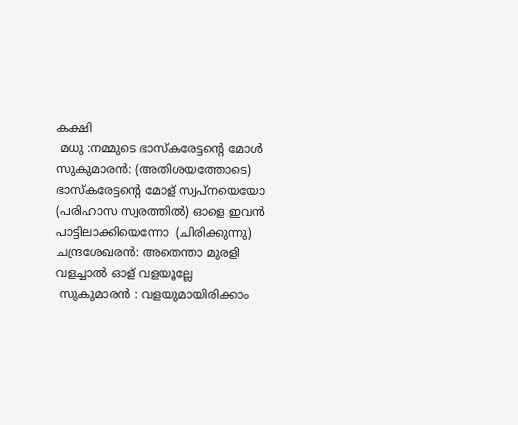കക്ഷി
 മധു :നമ്മുടെ ഭാസ്കരേട്ടന്റെ മോൾ
സുകുമാരൻ: (അതിശയത്തോടെ) ഭാസ്കരേട്ടന്റെ മോള് സ്വപ്നയെയോ (പരിഹാസ സ്വരത്തിൽ) ഓളെ ഇവൻ പാട്ടിലാക്കിയെന്നോ  (ചിരിക്കുന്നു)
ചന്ദ്രശേഖരൻ: അതെന്താ മുരളി വളച്ചാൽ ഓള് വളയൂല്ലേ
 സുകുമാരൻ : വളയുമായിരിക്കാം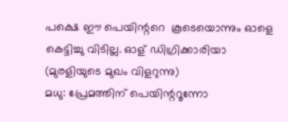പക്ഷെ ഈ പെയിന്ററെ  കൂടെയൊന്നും ഓളെ  കെട്ടിച്ചു വിടില്ല. ഓള് ഡിഗ്രിക്കാരിയാ                    (മുരളിയുടെ മുഖം വിളറുന്നു)
മധു: പ്രേമത്തിന് പെയിന്ററൂന്നോ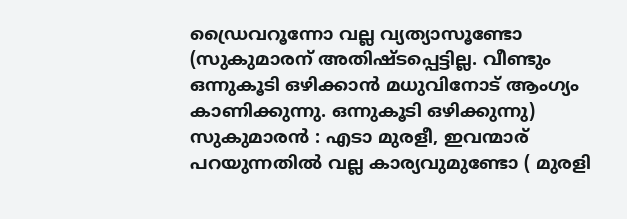ഡ്രൈവറൂന്നോ വല്ല വ്യത്യാസൂണ്ടോ
(സുകുമാരന് അതിഷ്ടപ്പെട്ടില്ല. വീണ്ടും ഒന്നുകൂടി ഒഴിക്കാൻ മധുവിനോട് ആംഗ്യം കാണിക്കുന്നു. ഒന്നുകൂടി ഒഴിക്കുന്നു)
സുകുമാരൻ : എടാ മുരളീ, ഇവന്മാര് പറയുന്നതിൽ വല്ല കാര്യവുമുണ്ടോ ( മുരളി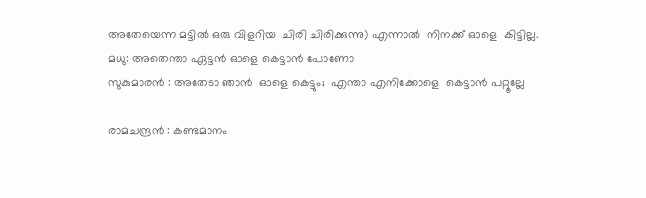അതേയെന്ന മട്ടിൽ ഒരു വിളറിയ  ചിരി ചിരിക്കുന്നു) എന്നാൽ  നിനക്ക് ഓളെ  കിട്ടില്ല.
മധു: അതെന്താ ഏട്ടൻ ഓളെ കെട്ടാൻ പോണോ
സുകുമാരൻ : അതേടാ ഞാൻ  ഓളെ കെട്ടും;  എന്താ എനിക്കോളെ  കെട്ടാൻ പറ്റൂല്ലേ

രാമചന്ദ്രൻ : കണ്ടമാനം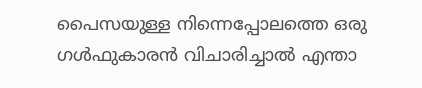പൈസയുള്ള നിന്നെപ്പോലത്തെ ഒരു  ഗൾഫുകാരൻ വിചാരിച്ചാൽ എന്താ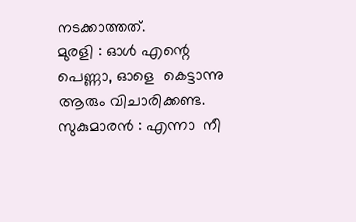നടക്കാത്തത്.
മുരളി : ഓൾ എന്റെ പെണ്ണാ, ഓളെ  കെട്ടാന്നു ആരും വിചാരിക്കണ്ട.
സുകുമാരൻ : എന്നാ  നീ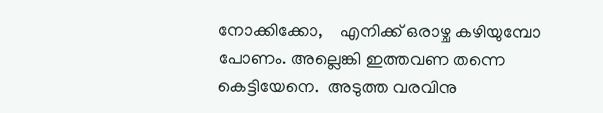നോക്കിക്കോ,    എനിക്ക് ഒരാഴ്ച കഴിയുമ്പോ പോണം. അല്ലെങ്കി ഇത്തവണ തന്നെ കെട്ടിയേനെ.  അടുത്ത വരവിനു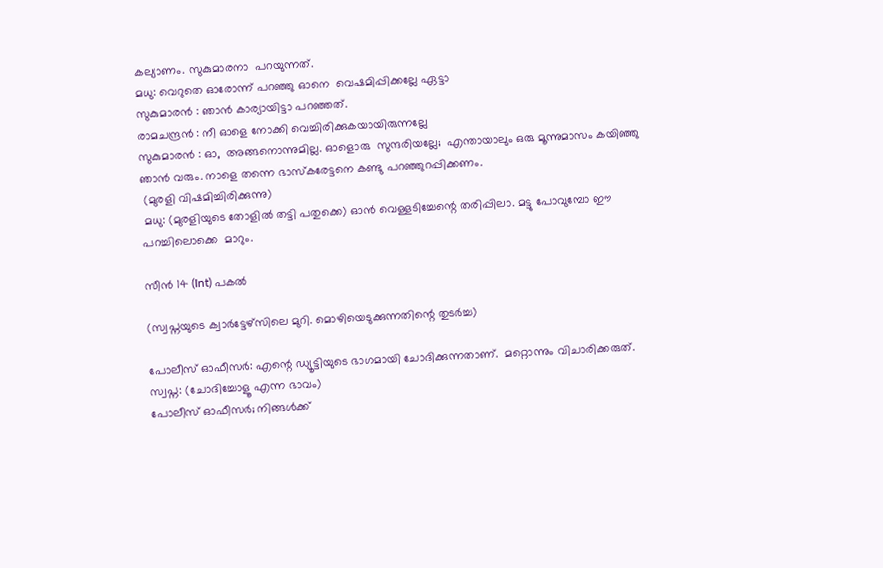കല്യാണം. സുകുമാരനാ  പറയുന്നത്.
മധു: വെറുതെ ഓരോന്ന് പറഞ്ഞു ഓനെ  വെഷമിപ്പിക്കല്ലേ ഏട്ടാ
സുകുമാരൻ : ഞാൻ കാര്യായിട്ടാ പറഞ്ഞത്.
രാമചന്ദ്രൻ : നീ ഓളെ നോക്കി വെച്ചിരിക്കുകയായിരുന്നല്ലേ
സുകുമാരൻ : ഓ,  അങ്ങനൊന്നുമില്ല. ഓളൊരു  സുന്ദരിയല്ലേ;  എന്തായാലും ഒരു മൂന്നുമാസം കയിഞ്ഞു ഞാൻ വരും. നാളെ തന്നെ ഭാസ്കരേട്ടനെ കണ്ടു പറഞ്ഞുറപ്പിക്കണം.
 (മുരളി വിഷമിച്ചിരിക്കുന്നു)
 മധു: (മുരളിയുടെ തോളിൽ തട്ടി പതുക്കെ) ഓൻ വെള്ളടിച്ചേന്റെ തരിപ്പിലാ. മട്ടു പോവുമ്പോ ഈ പറച്ചിലൊക്കെ  മാറും.

സീന്‍ 14 (Int) പകൽ

(സ്വപ്നയുടെ ക്വാർട്ടേഴ്സിലെ മുറി. മൊഴിയെടുക്കുന്നതിന്റെ തുടർച്ച)

പോലീസ് ഓഫീസർ: എന്റെ ഡ്യൂട്ടിയുടെ ഭാഗമായി ചോദിക്കുന്നതാണ്.  മറ്റൊന്നും വിചാരിക്കരുത്.
സ്വപ്ന: (ചോദിച്ചോളൂ എന്ന ഭാവം)
പോലീസ് ഓഫീസർ; നിങ്ങള്‍ക്ക്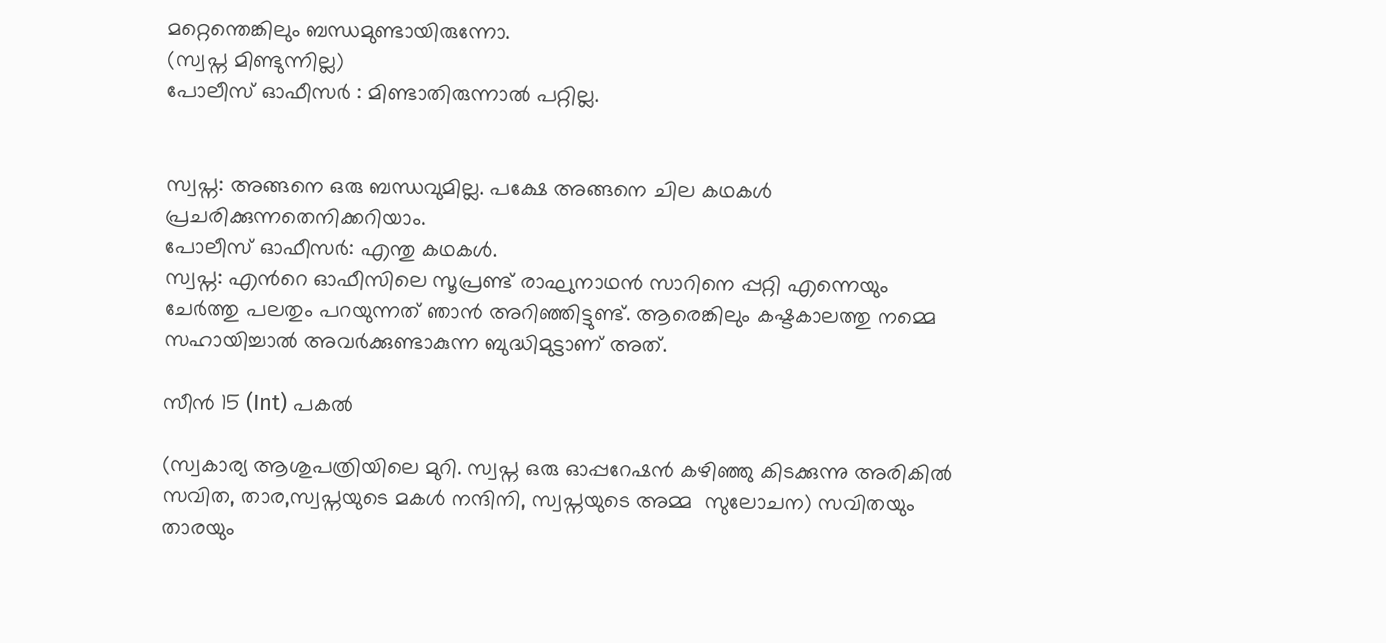മറ്റെന്തെങ്കിലും ബന്ധമുണ്ടായിരുന്നോ.
(സ്വപ്ന മിണ്ടുന്നില്ല)
പോലീസ് ഓഫീസർ : മിണ്ടാതിരുന്നാല്‍ പറ്റില്ല.


സ്വപ്ന: അങ്ങനെ ഒരു ബന്ധവുമില്ല. പക്ഷേ അങ്ങനെ ചില കഥകള്‍ പ്രചരിക്കുന്നതെനിക്കറിയാം.
പോലീസ് ഓഫീസർ: എന്തു കഥകള്‍.
സ്വപ്ന: എൻറെ ഓഫീസിലെ സൂപ്രണ്ട് രാഘുനാഥൻ സാറിനെ പ്പറ്റി എന്നെയും ചേർത്തു പലതും പറയുന്നത് ഞാൻ അറിഞ്ഞിട്ടുണ്ട്. ആരെങ്കിലും കഷ്ടകാലത്തു നമ്മെ സഹായിച്ചാൽ അവർക്കുണ്ടാകുന്ന ബുദ്ധിമുട്ടാണ് അത്.

സീന്‍ 15 (Int) പകൽ

(സ്വകാര്യ ആശുപത്രിയിലെ മുറി. സ്വപ്ന ഒരു ഓപ്പറേഷൻ കഴിഞ്ഞു കിടക്കുന്നു അരികിൽ സവിത, താര,സ്വപ്നയുടെ മകൾ നന്ദിനി, സ്വപ്നയുടെ അമ്മ  സുലോചന) സവിതയും താരയും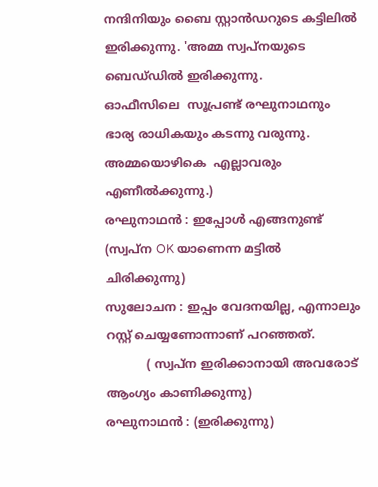നന്ദിനിയും ബൈ സ്റ്റാൻഡറുടെ കട്ടിലിൽ ഇരിക്കുന്നു. 'അമ്മ സ്വപ്നയുടെ ബെഡ്‌ഡിൽ ഇരിക്കുന്നു.
ഓഫീസിലെ  സൂപ്രണ്ട് രഘുനാഥനും ഭാര്യ രാധികയും കടന്നു വരുന്നു. അമ്മയൊഴികെ  എല്ലാവരും എണീൽക്കുന്നു.)
രഘുനാഥൻ : ഇപ്പോൾ എങ്ങനുണ്ട് (സ്വപ്ന OK യാണെന്ന മട്ടിൽ ചിരിക്കുന്നു)
സുലോചന : ഇപ്പം വേദനയില്ല, എന്നാലും റസ്റ്റ് ചെയ്യണോന്നാണ് പറഞ്ഞത്.
           ( സ്വപ്ന ഇരിക്കാനായി അവരോട്  ആംഗ്യം കാണിക്കുന്നു)
രഘുനാഥൻ : (ഇരിക്കുന്നു)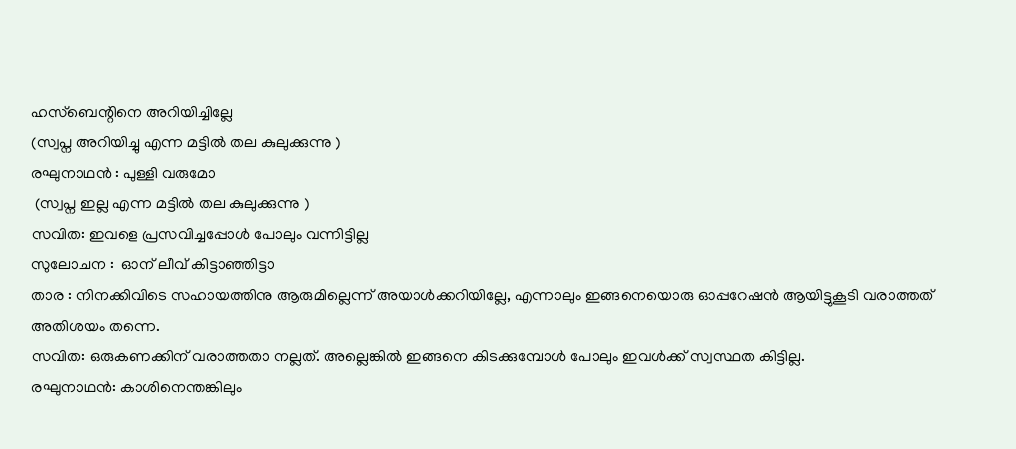ഹസ്ബെന്റിനെ അറിയിച്ചില്ലേ
(സ്വപ്ന അറിയിച്ചു എന്ന മട്ടിൽ തല കുലുക്കുന്നു )
രഘുനാഥൻ : പുള്ളി വരുമോ
 (സ്വപ്ന ഇല്ല എന്ന മട്ടിൽ തല കുലുക്കുന്നു )
സവിത: ഇവളെ പ്രസവിച്ചപ്പോൾ പോലും വന്നിട്ടില്ല
സുലോചന :  ഓന് ലീവ് കിട്ടാഞ്ഞിട്ടാ
താര : നിനക്കിവിടെ സഹായത്തിനു ആരുമില്ലെന്ന് അയാൾക്കറിയില്ലേ, എന്നാലും ഇങ്ങനെയൊരു ഓപ്പറേഷൻ ആയിട്ടുകൂടി വരാത്തത് അതിശയം തന്നെ.
സവിത: ഒരുകണക്കിന് വരാത്തതാ നല്ലത്. അല്ലെങ്കിൽ ഇങ്ങനെ കിടക്കുമ്പോൾ പോലും ഇവൾക്ക് സ്വസ്ഥത കിട്ടില്ല.
രഘുനാഥൻ: കാശിനെന്തങ്കിലും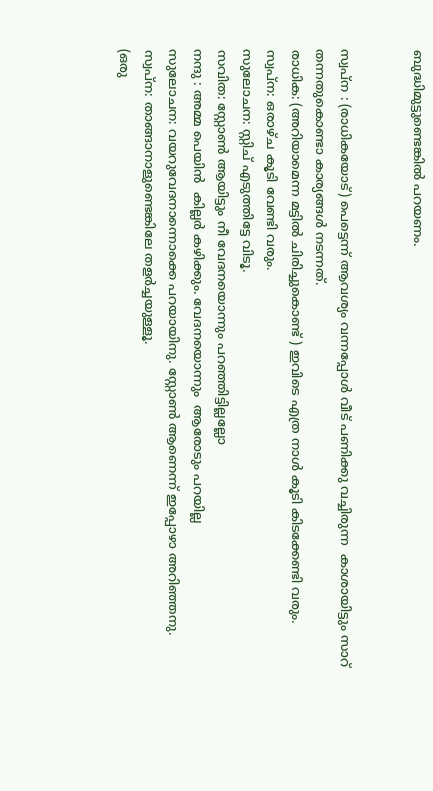ബുദ്ധിമുട്ടുണ്ടെങ്കിൽ പറയണം.


സ്വപ്ന : (രാധികയോട്) പെട്ടെന്ന് ആവശ്യം വന്നപ്പോൾ വീട് പണിക്കു വച്ചിരുന്ന  കാശായിട്ടും സാറ്  തന്നതുകൊണ്ടാ കാര്യങ്ങൾ നടന്നത്.
രാധിക: (അറിയാമെന്ന മട്ടിൽ ചിരിച്ചുകൊണ്ട് ) ഇവിടെ എത്ര നാൾ കൂടി കിടക്കേണ്ടി വരും.
സ്വപ്ന: ഒരാഴ്‌ച കൂടി വേണ്ടി വരും.
സുലോചന: സ്റ്റിച് എടുത്തിട്ടേ വിടൂ.
സവിത: സ്റ്റോൺ ആയിട്ടും നീ വേദനയൊന്നും പറഞ്ഞിട്ടില്ലല്ലോ
നന്ദു : അമ്മ പെയിൻ  കില്ലർ കഴിക്കും. വേദനയൊന്നും  ആരോടും പറയില്ല
സുലോചന: വയറുവേദനാന്നൊക്കെ പറയായിനു. സ്റ്റോൺ ആണെന്ന് ഇപ്പോഴാ അറിഞ്ഞനു.
സ്വപ്ന: താങ്ങാനാളുണ്ടെങ്കിലേ തളർച്ചയുള്ളൂ.
(ഒരു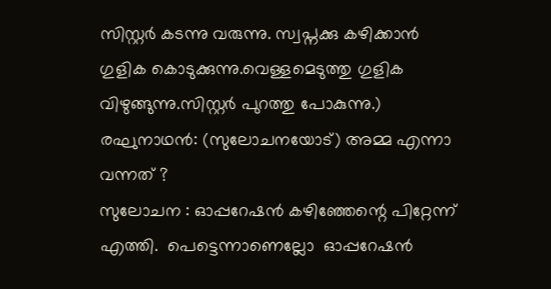സിസ്റ്റർ കടന്നു വരുന്നു. സ്വപ്നക്കു കഴിക്കാൻ ഗുളിക കൊടുക്കുന്നു.വെള്ളമെടുത്തു ഗുളിക വിഴുങ്ങുന്നു.സിസ്റ്റർ പുറത്തു പോകുന്നു.)
രഘുനാഥൻ: (സുലോചനയോട്) അമ്മ എന്നാ  വന്നത് ?
സുലോചന : ഓപ്പറേഷൻ കഴിഞ്ഞേന്റെ പിറ്റേന്ന് എത്തി.  പെട്ടെന്നാണെല്ലോ  ഓപ്പറേഷൻ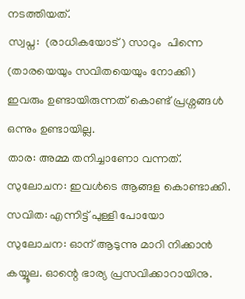നടത്തിയത്.
സ്വപ്ന:  (രാധികയോട്) സാറും  പിന്നെ  (താരയെയും സവിതയെയും നോക്കി) ഇവരും ഉണ്ടായിരുന്നത് കൊണ്ട് പ്രശ്നങ്ങൾ ഒന്നും ഉണ്ടായില്ല.
താര: അമ്മ തനിച്ചാണോ വന്നത്.
സുലോചന: ഇവൾടെ ആങ്ങള കൊണ്ടാക്കി.
സവിത: എന്നിട്ട് പുള്ളി പോയോ
സുലോചന: ഓന് ആടുന്നു മാറി നിക്കാൻ കയ്യൂല. ഓന്റെ ഭാര്യ പ്രസവിക്കാറായിനു.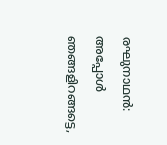രഘുനാഥൻ: അപ്പോൾ ഞങ്ങളിറങ്ങട്ടെ,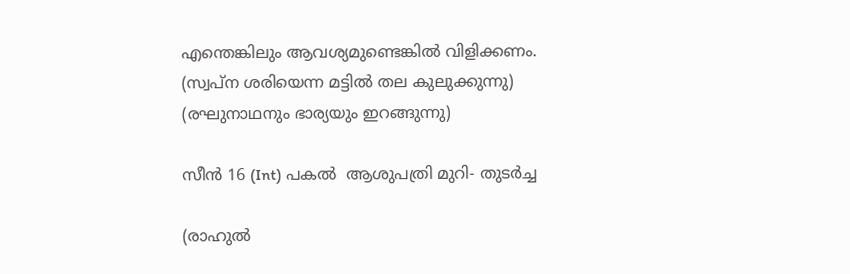എന്തെങ്കിലും ആവശ്യമുണ്ടെങ്കിൽ വിളിക്കണം.
(സ്വപ്ന ശരിയെന്ന മട്ടിൽ തല കുലുക്കുന്നു)
(രഘുനാഥനും ഭാര്യയും ഇറങ്ങുന്നു)

സീന്‍ 16 (Int) പകൽ  ആശുപത്രി മുറി- തുടർച്ച

(രാഹുൽ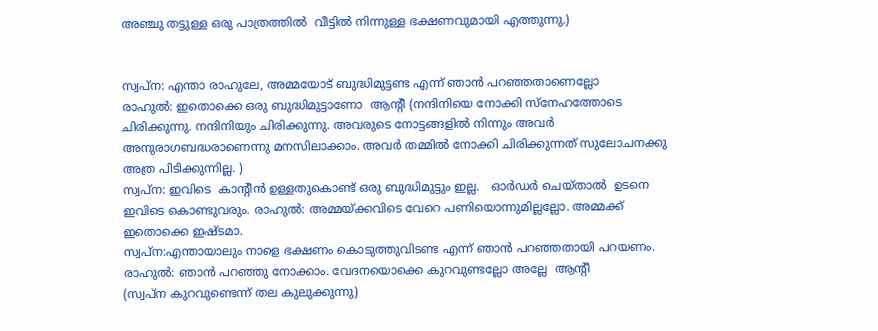അഞ്ചു തട്ടുള്ള ഒരു പാത്രത്തിൽ  വീട്ടിൽ നിന്നുള്ള ഭക്ഷണവുമായി എത്തുന്നു.)


സ്വപ്ന: എന്താ രാഹുലേ, അമ്മയോട് ബുദ്ധിമുട്ടണ്ട എന്ന് ഞാൻ പറഞ്ഞതാണെല്ലോ
രാഹുൽ: ഇതൊക്കെ ഒരു ബുദ്ധിമുട്ടാണോ  ആന്റീ (നന്ദിനിയെ നോക്കി സ്നേഹത്തോടെ ചിരിക്കുന്നു. നന്ദിനിയും ചിരിക്കുന്നു. അവരുടെ നോട്ടങ്ങളിൽ നിന്നും അവർ അനുരാഗബദ്ധരാണെന്നു മനസിലാക്കാം. അവർ തമ്മിൽ നോക്കി ചിരിക്കുന്നത് സുലോചനക്കു അത്ര പിടിക്കുന്നില്ല. )
സ്വപ്ന: ഇവിടെ  കാന്റീൻ ഉള്ളതുകൊണ്ട് ഒരു ബുദ്ധിമുട്ടും ഇല്ല.   ഓർഡർ ചെയ്താൽ  ഉടനെ ഇവിടെ കൊണ്ടുവരും. രാഹുൽ: അമ്മയ്ക്കവിടെ വേറെ പണിയൊന്നുമില്ലല്ലോ. അമ്മക്ക് ഇതൊക്കെ ഇഷ്ടമാ.
സ്വപ്ന:എന്തായാലും നാളെ ഭക്ഷണം കൊടുത്തുവിടണ്ട എന്ന് ഞാൻ പറഞ്ഞതായി പറയണം.
രാഹുൽ: ഞാൻ പറഞ്ഞു നോക്കാം. വേദനയൊക്കെ കുറവുണ്ടല്ലോ അല്ലേ  ആന്റീ
(സ്വപ്ന കുറവുണ്ടെന്ന് തല കുലുക്കുന്നു)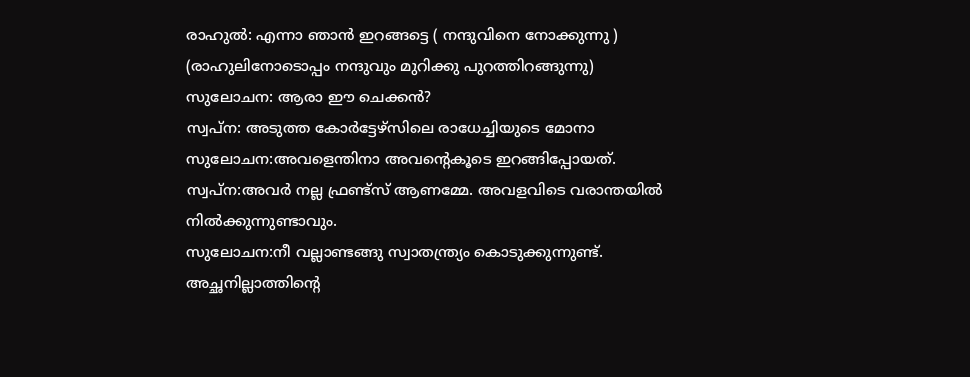രാഹുൽ: എന്നാ ഞാൻ ഇറങ്ങട്ടെ ( നന്ദുവിനെ നോക്കുന്നു )
(രാഹുലിനോടൊപ്പം നന്ദുവും മുറിക്കു പുറത്തിറങ്ങുന്നു)
സുലോചന: ആരാ ഈ ചെക്കൻ?
സ്വപ്ന: അടുത്ത കോർട്ടേഴ്സിലെ രാധേച്ചിയുടെ മോനാ
സുലോചന:അവളെന്തിനാ അവന്റെകൂടെ ഇറങ്ങിപ്പോയത്.
സ്വപ്ന:അവർ നല്ല ഫ്രണ്ട്‌സ് ആണമ്മേ. അവളവിടെ വരാന്തയിൽ നിൽക്കുന്നുണ്ടാവും.
സുലോചന:നീ വല്ലാണ്ടങ്ങു സ്വാതന്ത്ര്യം കൊടുക്കുന്നുണ്ട്. അച്ഛനില്ലാത്തിന്റെ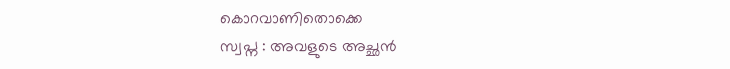കൊറവാണിതൊക്കെ
സ്വപ്ന : അവളുടെ അച്ഛൻ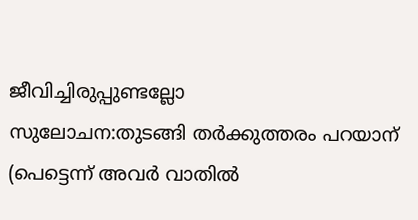ജീവിച്ചിരുപ്പുണ്ടല്ലോ
സുലോചന:തുടങ്ങി തർക്കുത്തരം പറയാന്
(പെട്ടെന്ന് അവർ വാതിൽ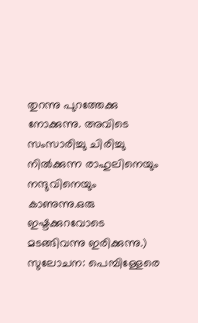തുറന്നു പുറത്തേക്കു നോക്കുന്നു. അവിടെ സംസാരിച്ചു ചിരിച്ചു നിൽക്കുന്ന രാഹുലിനെയും നന്ദുവിനെയും കാണുന്നു.ഒരു ഇഷ്ടക്കുറവോടെ മടങ്ങിവന്നു ഇരിക്കുന്നു.)
സുലോചന: പെമ്പിള്ളേരെ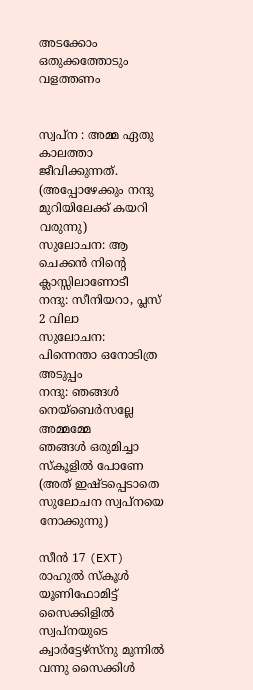അടക്കോം ഒതുക്കത്തോടും വളത്തണം


സ്വപ്ന : അമ്മ ഏതു കാലത്താ ജീവിക്കുന്നത്.
(അപ്പോഴേക്കും നന്ദു മുറിയിലേക്ക് കയറി വരുന്നു)
സുലോചന: ആ ചെക്കൻ നിന്റെ ക്ലാസ്സിലാണോടീ
നന്ദു: സീനിയറാ, പ്ലസ് 2 വിലാ
സുലോചന: പിന്നെന്താ ഒനോടിത്ര അടുപ്പം
നന്ദു: ഞങ്ങൾ നെയ്‌ബെർസല്ലേ അമ്മമ്മേ
ഞങ്ങൾ ഒരുമിച്ചാ  സ്കൂളിൽ പോണേ (അത് ഇഷ്ടപ്പെടാതെ സുലോചന സ്വപ്നയെ നോക്കുന്നു)

സീൻ 17 (EXT)
രാഹുൽ സ്കൂൾ യൂണിഫോമിട്ട് സൈക്കിളിൽ സ്വപ്നയുടെ ക്വാർട്ടേഴ്‌സ്നു മുന്നിൽ വന്നു സൈക്കിൾ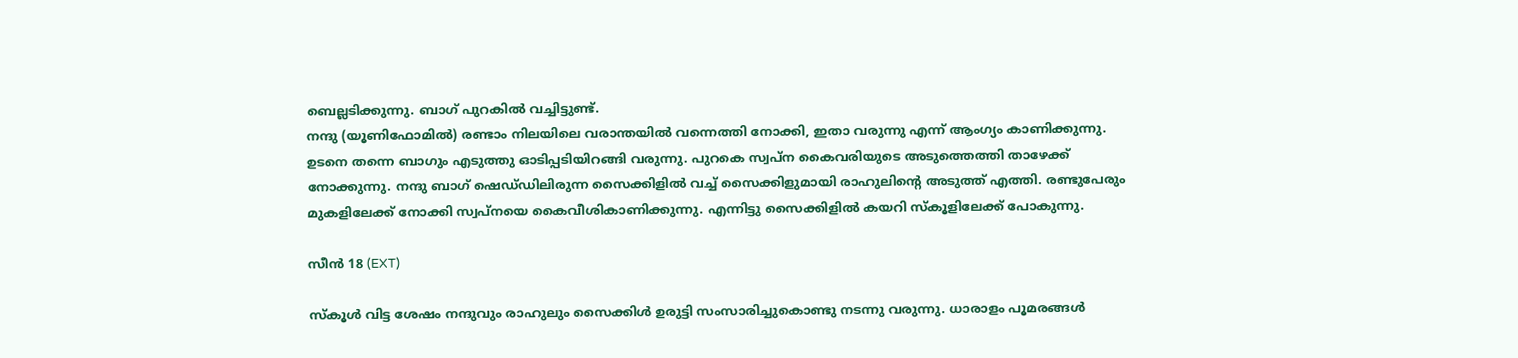ബെല്ലടിക്കുന്നു. ബാഗ് പുറകിൽ വച്ചിട്ടുണ്ട്.
നന്ദു (യൂണിഫോമിൽ) രണ്ടാം നിലയിലെ വരാന്തയിൽ വന്നെത്തി നോക്കി, ഇതാ വരുന്നു എന്ന് ആംഗ്യം കാണിക്കുന്നു.
ഉടനെ തന്നെ ബാഗും എടുത്തു ഓടിപ്പടിയിറങ്ങി വരുന്നു. പുറകെ സ്വപ്ന കൈവരിയുടെ അടുത്തെത്തി താഴേക്ക് നോക്കുന്നു. നന്ദു ബാഗ് ഷെഡ്‌ഡിലിരുന്ന സൈക്കിളിൽ വച്ച് സൈക്കിളുമായി രാഹുലിന്റെ അടുത്ത് എത്തി. രണ്ടുപേരും മുകളിലേക്ക് നോക്കി സ്വപ്നയെ കൈവീശികാണിക്കുന്നു. എന്നിട്ടു സൈക്കിളിൽ കയറി സ്കൂളിലേക്ക് പോകുന്നു.

സീൻ 18 (EXT)

സ്കൂൾ വിട്ട ശേഷം നന്ദുവും രാഹുലും സൈക്കിൾ ഉരുട്ടി സംസാരിച്ചുകൊണ്ടു നടന്നു വരുന്നു. ധാരാളം പൂമരങ്ങൾ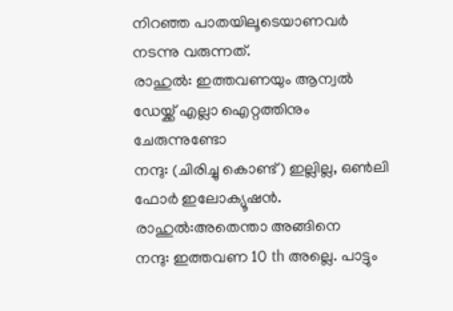നിറഞ്ഞ പാതയിലൂടെയാണവർ നടന്നു വരുന്നത്.
രാഹുൽ: ഇത്തവണയും ആന്വൽ ഡേയ്ക്ക് എല്ലാ ഐറ്റത്തിനും ചേരുന്നുണ്ടോ
നന്ദു: (ചിരിച്ചു കൊണ്ട്) ഇല്ലില്ല, ഒൺലി ഫോർ ഇലോക്യൂഷൻ.
രാഹുൽ:അതെന്താ അങ്ങിനെ
നന്ദു: ഇത്തവണ 10 th അല്ലെ. പാട്ടും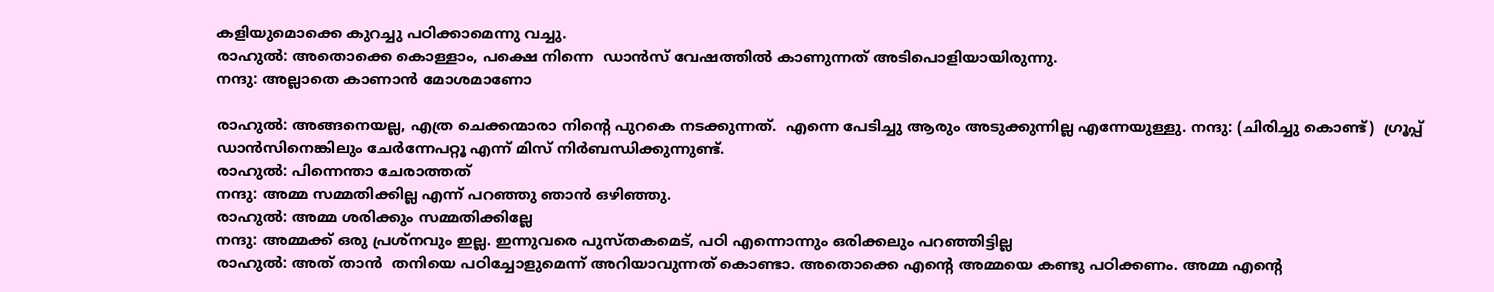കളിയുമൊക്കെ കുറച്ചു പഠിക്കാമെന്നു വച്ചു.
രാഹുൽ: അതൊക്കെ കൊള്ളാം, പക്ഷെ നിന്നെ  ഡാൻസ് വേഷത്തിൽ കാണുന്നത് അടിപൊളിയായിരുന്നു.
നന്ദു: അല്ലാതെ കാണാൻ മോശമാണോ

രാഹുൽ: അങ്ങനെയല്ല, എത്ര ചെക്കന്മാരാ നിന്റെ പുറകെ നടക്കുന്നത്.  എന്നെ പേടിച്ചു ആരും അടുക്കുന്നില്ല എന്നേയുള്ളു. നന്ദു: (ചിരിച്ചു കൊണ്ട്)  ഗ്രൂപ്പ്  ഡാൻസിനെങ്കിലും ചേർന്നേപറ്റൂ എന്ന് മിസ് നിർബന്ധിക്കുന്നുണ്ട്.
രാഹുൽ: പിന്നെന്താ ചേരാത്തത്
നന്ദു: അമ്മ സമ്മതിക്കില്ല എന്ന് പറഞ്ഞു ഞാൻ ഒഴിഞ്ഞു.
രാഹുൽ: അമ്മ ശരിക്കും സമ്മതിക്കില്ലേ
നന്ദു: അമ്മക്ക് ഒരു പ്രശ്നവും ഇല്ല. ഇന്നുവരെ പുസ്തകമെട്, പഠി എന്നൊന്നും ഒരിക്കലും പറഞ്ഞിട്ടില്ല
രാഹുൽ: അത് താൻ  തനിയെ പഠിച്ചോളുമെന്ന് അറിയാവുന്നത് കൊണ്ടാ. അതൊക്കെ എന്റെ അമ്മയെ കണ്ടു പഠിക്കണം. അമ്മ എന്റെ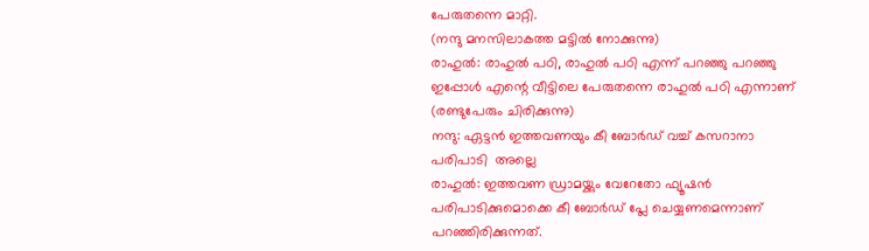പേരുതന്നെ മാറ്റി.
(നന്ദു മനസിലാകത്ത മട്ടിൽ നോക്കുന്നു)
രാഹുൽ: രാഹുൽ പഠി, രാഹുൽ പഠി എന്ന് പറഞ്ഞു പറഞ്ഞു ഇപ്പോൾ എന്റെ വീട്ടിലെ പേരുതന്നെ രാഹുൽ പഠി എന്നാണ്  (രണ്ടുപേരും ചിരിക്കുന്നു)
നന്ദു: ഏട്ടൻ ഇത്തവണയും കീ ബോർഡ് വച്ച് കസറാനാ പരിപാടി  അല്ലെ
രാഹുൽ: ഇത്തവണ ഡ്രാമയ്ക്കും വേറേതോ ഫ്യൂഷൻ പരിപാടിക്കുമൊക്കെ കീ ബോർഡ് പ്ലേ ചെയ്യണമെന്നാണ് പറഞ്ഞിരിക്കുന്നത്.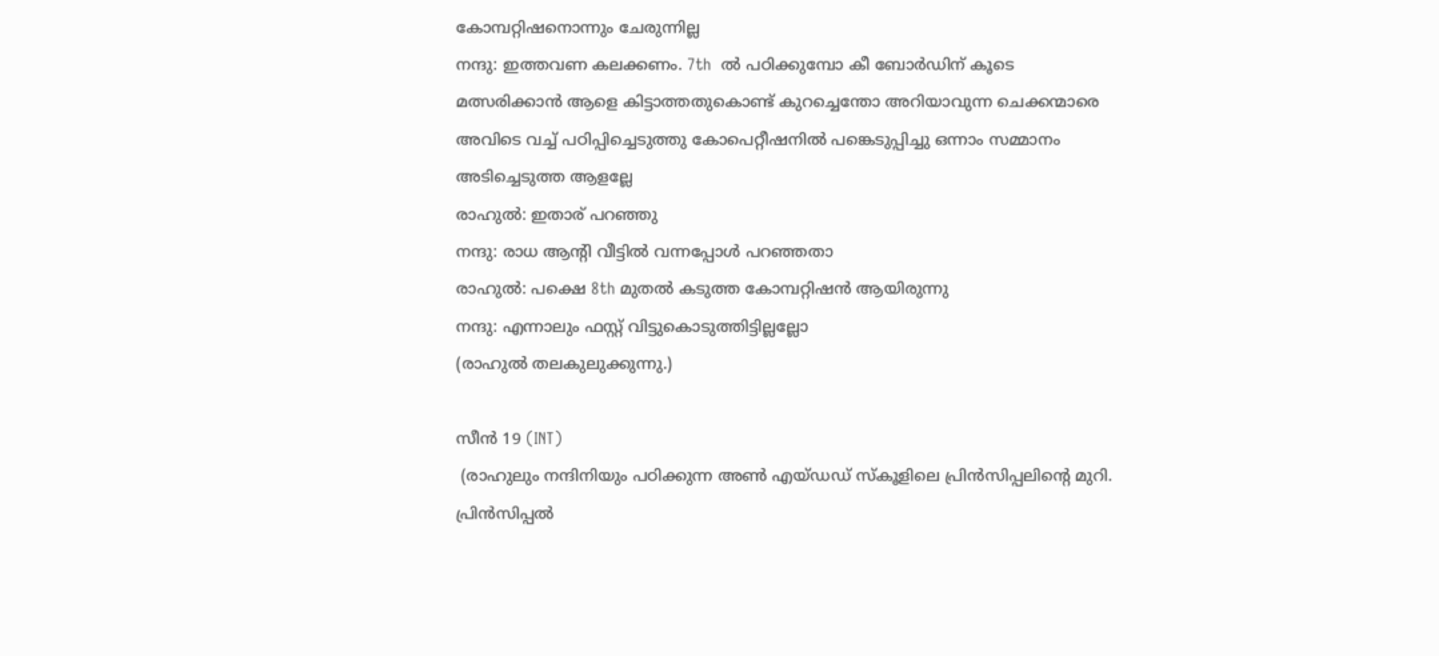കോമ്പറ്റിഷനൊന്നും ചേരുന്നില്ല
നന്ദു: ഇത്തവണ കലക്കണം. 7th  ൽ പഠിക്കുമ്പോ കീ ബോർഡിന് കൂടെ മത്സരിക്കാൻ ആളെ കിട്ടാത്തതുകൊണ്ട് കുറച്ചെന്തോ അറിയാവുന്ന ചെക്കന്മാരെ അവിടെ വച്ച് പഠിപ്പിച്ചെടുത്തു കോപെറ്റീഷനിൽ പങ്കെടുപ്പിച്ചു ഒന്നാം സമ്മാനം അടിച്ചെടുത്ത ആളല്ലേ
രാഹുൽ: ഇതാര് പറഞ്ഞു
നന്ദു: രാധ ആന്റി വീട്ടിൽ വന്നപ്പോൾ പറഞ്ഞതാ
രാഹുൽ: പക്ഷെ 8th മുതൽ കടുത്ത കോമ്പറ്റിഷൻ ആയിരുന്നു
നന്ദു: എന്നാലും ഫസ്റ്റ് വിട്ടുകൊടുത്തിട്ടില്ലല്ലോ
(രാഹുൽ തലകുലുക്കുന്നു.)

സീൻ 19 (INT)
 (രാഹുലും നന്ദിനിയും പഠിക്കുന്ന അൺ എയ്ഡഡ് സ്കൂളിലെ പ്രിൻസിപ്പലിന്റെ മുറി. പ്രിൻസിപ്പൽ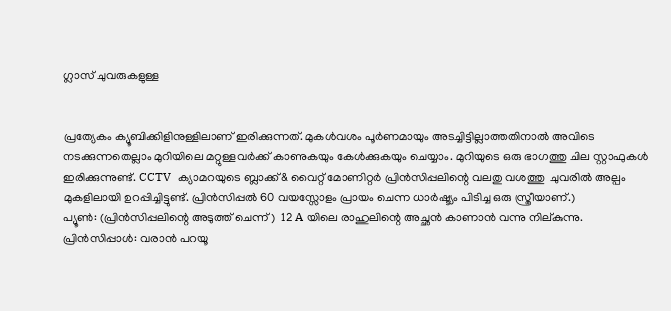ഗ്ലാസ് ചുവരുകളുള്ള


പ്രത്യേകം ക്യൂബിക്കിളിനുള്ളിലാണ് ഇരിക്കുന്നത്. മുകൾവശം പൂർണമായും അടച്ചിട്ടില്ലാത്തതിനാൽ അവിടെ നടക്കുന്നതെല്ലാം മുറിയിലെ മറ്റുള്ളവർക്ക് കാണുകയും കേൾക്കുകയും ചെയ്യാം. മുറിയുടെ ഒരു ഭാഗത്തു ചില സ്റ്റാഫുകൾ ഇരിക്കുന്നുണ്ട്. CCTV  ക്യാമറയുടെ ബ്ലാക്ക്& വൈറ്റ് മോണിറ്റർ പ്രിൻസിപ്പലിന്റെ വലതു വശത്തു  ചുവരിൽ അല്പം മുകളിലായി ഉറപ്പിച്ചിട്ടുണ്ട്. പ്രിൻസിപ്പൽ 60 വയസ്സോളം പ്രായം ചെന്ന ധാർഷ്ട്യം പിടിച്ച ഒരു സ്ത്രീയാണ്.)
പ്യൂൺ: (പ്രിൻസിപ്പലിന്റെ അടുത്ത് ചെന്ന്)  12 A യിലെ രാഹുലിന്റെ അച്ഛൻ കാണാൻ വന്നു നില്കുന്നു.
പ്രിൻസിപ്പാൾ: വരാൻ പറയൂ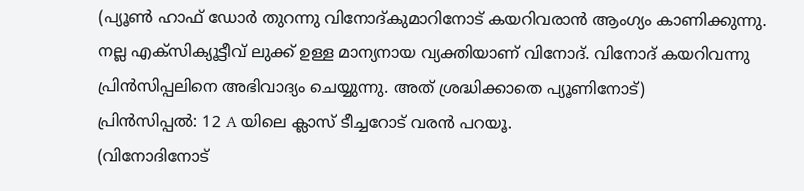(പ്യൂൺ ഹാഫ് ഡോർ തുറന്നു വിനോദ്‌കുമാറിനോട് കയറിവരാൻ ആംഗ്യം കാണിക്കുന്നു. നല്ല എക്സിക്യൂട്ടീവ് ലുക്ക് ഉള്ള മാന്യനായ വ്യക്തിയാണ് വിനോദ്. വിനോദ് കയറിവന്നു പ്രിൻസിപ്പലിനെ അഭിവാദ്യം ചെയ്യുന്നു. അത് ശ്രദ്ധിക്കാതെ പ്യൂണിനോട്)
പ്രിൻസിപ്പൽ: 12 A യിലെ ക്ലാസ് ടീച്ചറോട് വരൻ പറയൂ.
(വിനോദിനോട്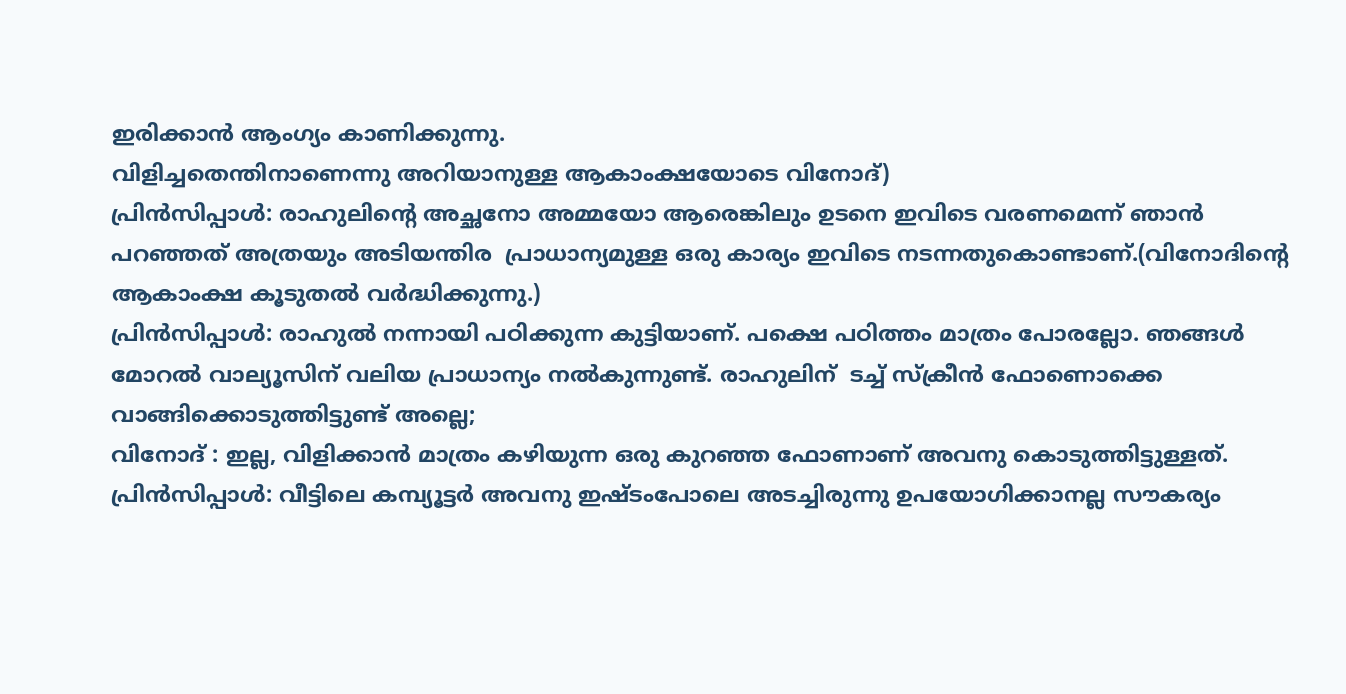ഇരിക്കാൻ ആംഗ്യം കാണിക്കുന്നു.
വിളിച്ചതെന്തിനാണെന്നു അറിയാനുള്ള ആകാംക്ഷയോടെ വിനോദ്)
പ്രിൻസിപ്പാൾ: രാഹുലിന്റെ അച്ഛനോ അമ്മയോ ആരെങ്കിലും ഉടനെ ഇവിടെ വരണമെന്ന് ഞാൻ പറഞ്ഞത് അത്രയും അടിയന്തിര  പ്രാധാന്യമുള്ള ഒരു കാര്യം ഇവിടെ നടന്നതുകൊണ്ടാണ്.(വിനോദിന്റെ ആകാംക്ഷ കൂടുതൽ വർദ്ധിക്കുന്നു.)
പ്രിൻസിപ്പാൾ: രാഹുൽ നന്നായി പഠിക്കുന്ന കുട്ടിയാണ്. പക്ഷെ പഠിത്തം മാത്രം പോരല്ലോ. ഞങ്ങൾ മോറൽ വാല്യൂസിന് വലിയ പ്രാധാന്യം നൽകുന്നുണ്ട്. രാഹുലിന്  ടച്ച് സ്ക്രീൻ ഫോണൊക്കെ വാങ്ങിക്കൊടുത്തിട്ടുണ്ട് അല്ലെ;
വിനോദ് : ഇല്ല, വിളിക്കാൻ മാത്രം കഴിയുന്ന ഒരു കുറഞ്ഞ ഫോണാണ് അവനു കൊടുത്തിട്ടുള്ളത്.
പ്രിൻസിപ്പാൾ: വീട്ടിലെ കമ്പ്യൂട്ടർ അവനു ഇഷ്ടംപോലെ അടച്ചിരുന്നു ഉപയോഗിക്കാനല്ല സൗകര്യം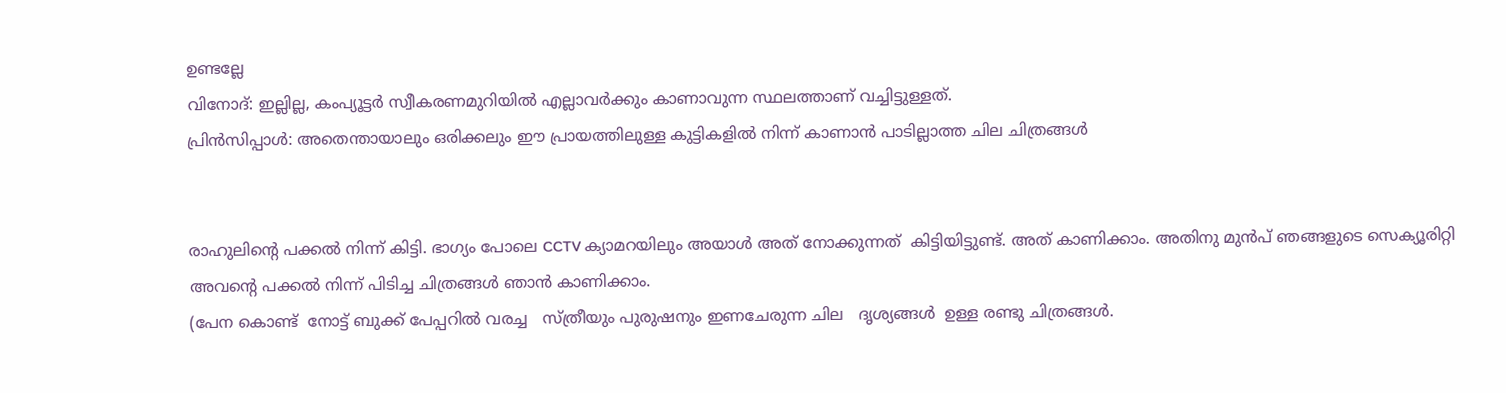ഉണ്ടല്ലേ
വിനോദ്: ഇല്ലില്ല, കംപ്യൂട്ടർ സ്വീകരണമുറിയിൽ എല്ലാവർക്കും കാണാവുന്ന സ്ഥലത്താണ് വച്ചിട്ടുള്ളത്.
പ്രിൻസിപ്പാൾ: അതെന്തായാലും ഒരിക്കലും ഈ പ്രായത്തിലുള്ള കുട്ടികളിൽ നിന്ന് കാണാൻ പാടില്ലാത്ത ചില ചിത്രങ്ങൾ


രാഹുലിന്റെ പക്കൽ നിന്ന് കിട്ടി. ഭാഗ്യം പോലെ CCTV ക്യാമറയിലും അയാൾ അത് നോക്കുന്നത്  കിട്ടിയിട്ടുണ്ട്. അത് കാണിക്കാം. അതിനു മുൻപ് ഞങ്ങളുടെ സെക്യൂരിറ്റി അവന്റെ പക്കൽ നിന്ന് പിടിച്ച ചിത്രങ്ങൾ ഞാൻ കാണിക്കാം.
(പേന കൊണ്ട്  നോട്ട് ബുക്ക് പേപ്പറിൽ വരച്ച   സ്ത്രീയും പുരുഷനും ഇണചേരുന്ന ചില   ദൃശ്യങ്ങൾ  ഉള്ള രണ്ടു ചിത്രങ്ങൾ.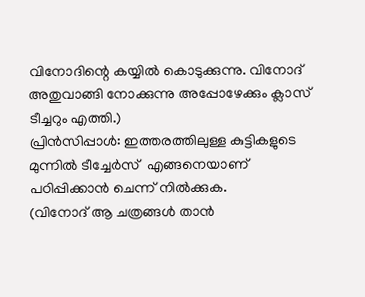വിനോദിന്റെ കയ്യിൽ കൊടുക്കുന്നു. വിനോദ് അതുവാങ്ങി നോക്കുന്നു അപ്പോഴേക്കും ക്ലാസ് ടീച്ചറും എത്തി.)
പ്രിൻസിപ്പാൾ: ഇത്തരത്തിലുള്ള കുട്ടികളുടെ മുന്നിൽ ടീച്ചേർസ്  എങ്ങനെയാണ് പഠിപ്പിക്കാൻ ചെന്ന് നിൽക്കുക.
(വിനോദ് ആ ചത്രങ്ങൾ താൻ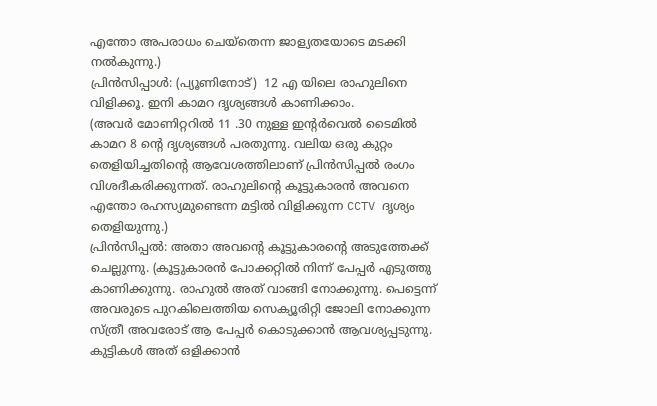എന്തോ അപരാധം ചെയ്‌തെന്ന ജാള്യതയോടെ മടക്കി നൽകുന്നു.)
പ്രിൻസിപ്പാൾ: (പ്യൂണിനോട്)  12 എ യിലെ രാഹുലിനെ വിളിക്കൂ. ഇനി കാമറ ദൃശ്യങ്ങൾ കാണിക്കാം.
(അവർ മോണിറ്ററിൽ 11 .30 നുള്ള ഇന്റർവെൽ ടൈമിൽ കാമറ 8 ന്റെ ദൃശ്യങ്ങൾ പരതുന്നു. വലിയ ഒരു കുറ്റം തെളിയിച്ചതിന്റെ ആവേശത്തിലാണ് പ്രിൻസിപ്പൽ രംഗം വിശദീകരിക്കുന്നത്. രാഹുലിന്റെ കൂട്ടുകാരൻ അവനെ എന്തോ രഹസ്യമുണ്ടെന്ന മട്ടിൽ വിളിക്കുന്ന CCTV ദൃശ്യം തെളിയുന്നു.)
പ്രിൻസിപ്പൽ: അതാ അവന്റെ കൂട്ടുകാരന്റെ അടുത്തേക്ക് ചെല്ലുന്നു. (കൂട്ടുകാരൻ പോക്കറ്റിൽ നിന്ന് പേപ്പർ എടുത്തു കാണിക്കുന്നു. രാഹുൽ അത് വാങ്ങി നോക്കുന്നു. പെട്ടെന്ന് അവരുടെ പുറകിലെത്തിയ സെക്യൂരിറ്റി ജോലി നോക്കുന്ന സ്ത്രീ അവരോട് ആ പേപ്പർ കൊടുക്കാൻ ആവശ്യപ്പടുന്നു. കുട്ടികൾ അത് ഒളിക്കാൻ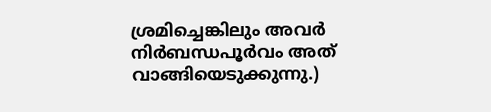ശ്രമിച്ചെങ്കിലും അവർ നിർബന്ധപൂർവം അത് വാങ്ങിയെടുക്കുന്നു.)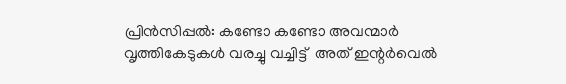പ്രിൻസിപ്പൽ: കണ്ടോ കണ്ടോ അവന്മാർ വൃത്തികേടുകൾ വരച്ചു വച്ചിട്ട്  അത് ഇന്റർവെൽ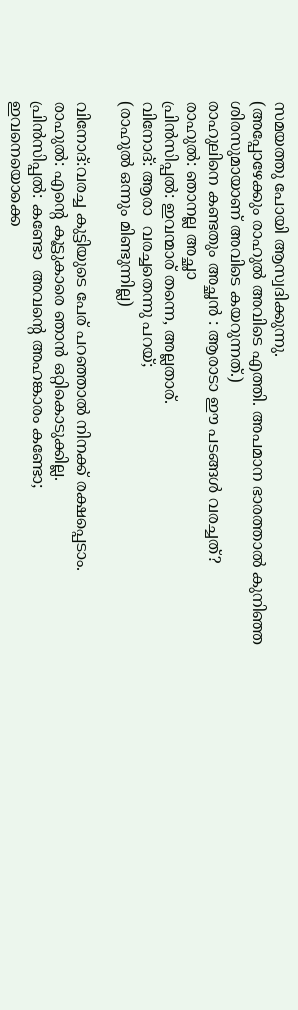സമയത്തു പോയി ആസ്വദിക്കുന്നു.
(അപ്പോഴേക്കും രാഹുൽ അവിടെ എത്തി. അപമാന ഭാരത്താൽ കുനിഞ്ഞ ശിരസുമായാണ് അവിടെ കയറുന്നത്.)
രാഹുലിനെ കണ്ടതും അച്ഛൻ : ആരാടാ ഈ പടങ്ങൾ വരച്ചത്?
രാഹുൽ: ഞാനല്ല അച്ഛാ
പ്രിൻസിപ്പൽ: ഇവന്മാര് തന്നെ, അല്ലതാര്.
വിനോദ്: ആരാ  വരച്ചതെന്നു പറയ്;
(രാഹുൽ ഒന്നും മിണ്ടുന്നില്ല)

വിനോദ്:വരച്ച കുട്ടിയുടെ പേര് പറഞ്ഞാൽ നിനക്ക് രക്ഷപ്പെടാം.
രാഹുൽ: എന്റെ കൂട്ടുകാരെ ഞാൻ ഒറ്റികൊടുക്കില്ല.
പ്രിൻസിപ്പൽ: കണ്ടോ  അവന്റെ അഹങ്കാരം കണ്ടോ;
ഇവനെയൊക്കെ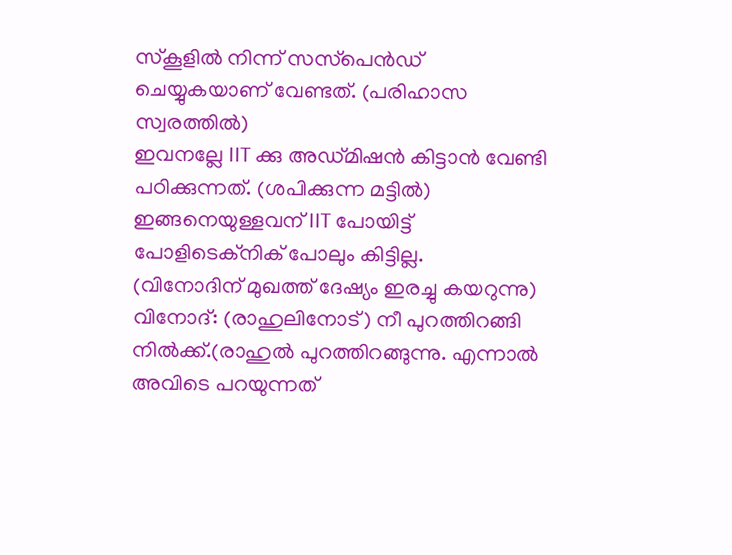സ്കൂളിൽ നിന്ന് സസ്‌പെൻഡ് ചെയ്യുകയാണ് വേണ്ടത്. (പരിഹാസ സ്വരത്തിൽ)
ഇവനല്ലേ IIT ക്കു അഡ്മിഷൻ കിട്ടാൻ വേണ്ടി പഠിക്കുന്നത്. (ശപിക്കുന്ന മട്ടിൽ) ഇങ്ങനെയുള്ളവന് IIT പോയിട്ട് പോളിടെക്‌നിക് പോലും കിട്ടില്ല.
(വിനോദിന് മുഖത്ത് ദേഷ്യം ഇരച്ചു കയറുന്നു)
വിനോദ്: (രാഹുലിനോട്) നീ പുറത്തിറങ്ങി നിൽക്ക്.(രാഹുൽ പുറത്തിറങ്ങുന്നു. എന്നാൽ അവിടെ പറയുന്നത്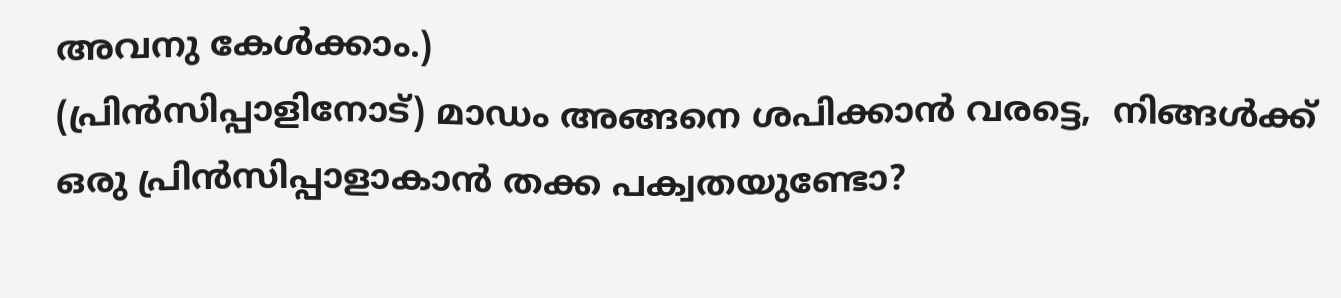അവനു കേൾക്കാം.)
(പ്രിൻസിപ്പാളിനോട്) മാഡം അങ്ങനെ ശപിക്കാൻ വരട്ടെ,  നിങ്ങൾക്ക്  ഒരു പ്രിൻസിപ്പാളാകാൻ തക്ക പക്വതയുണ്ടോ?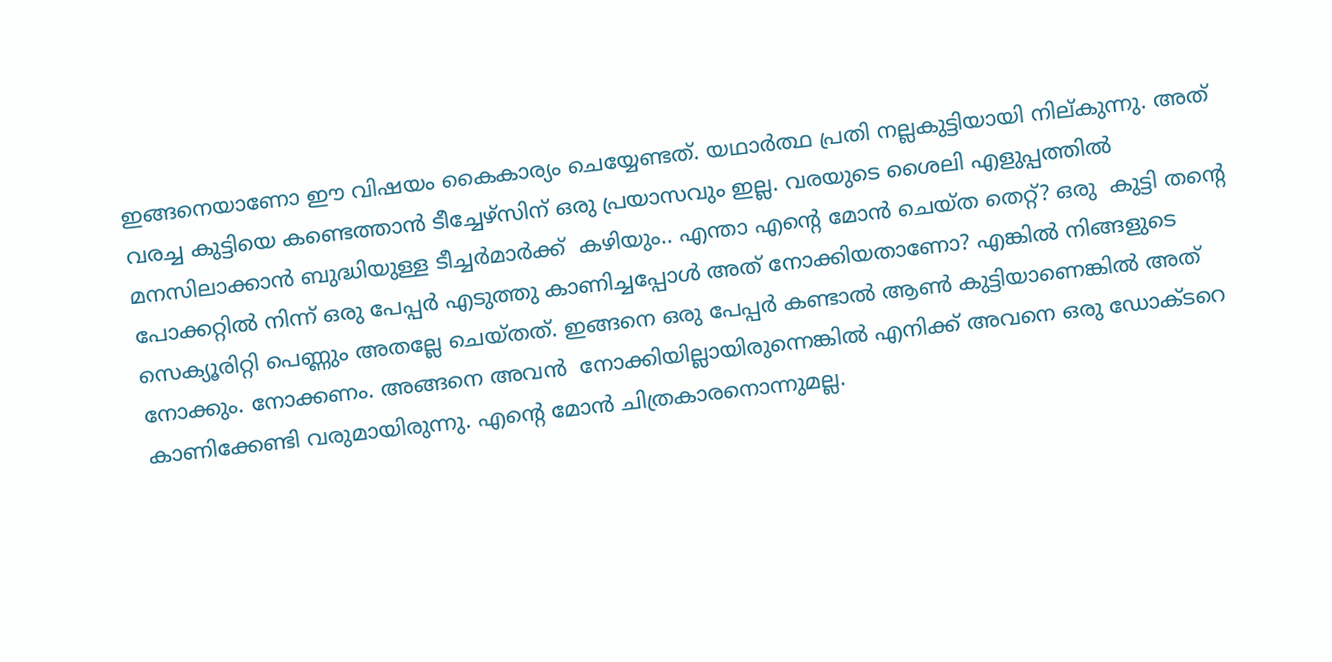ഇങ്ങനെയാണോ ഈ വിഷയം കൈകാര്യം ചെയ്യേണ്ടത്. യഥാർത്ഥ പ്രതി നല്ലകുട്ടിയായി നില്കുന്നു. അത് വരച്ച കുട്ടിയെ കണ്ടെത്താൻ ടീച്ചേഴ്സിന് ഒരു പ്രയാസവും ഇല്ല. വരയുടെ ശൈലി എളുപ്പത്തിൽ മനസിലാക്കാൻ ബുദ്ധിയുള്ള ടീച്ചർമാർക്ക്  കഴിയും.. എന്താ എന്റെ മോൻ ചെയ്ത തെറ്റ്? ഒരു  കുട്ടി തന്റെ പോക്കറ്റിൽ നിന്ന് ഒരു പേപ്പർ എടുത്തു കാണിച്ചപ്പോൾ അത് നോക്കിയതാണോ? എങ്കിൽ നിങ്ങളുടെ സെക്യൂരിറ്റി പെണ്ണും അതല്ലേ ചെയ്തത്. ഇങ്ങനെ ഒരു പേപ്പർ കണ്ടാൽ ആൺ കുട്ടിയാണെങ്കിൽ അത് നോക്കും. നോക്കണം. അങ്ങനെ അവൻ  നോക്കിയില്ലായിരുന്നെങ്കിൽ എനിക്ക് അവനെ ഒരു ഡോക്ടറെ കാണിക്കേണ്ടി വരുമായിരുന്നു. എന്റെ മോൻ ചിത്രകാരനൊന്നുമല്ല.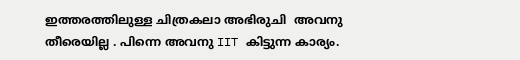ഇത്തരത്തിലുള്ള ചിത്രകലാ അഭിരുചി  അവനു തീരെയില്ല . പിന്നെ അവനു IIT കിട്ടുന്ന കാര്യം.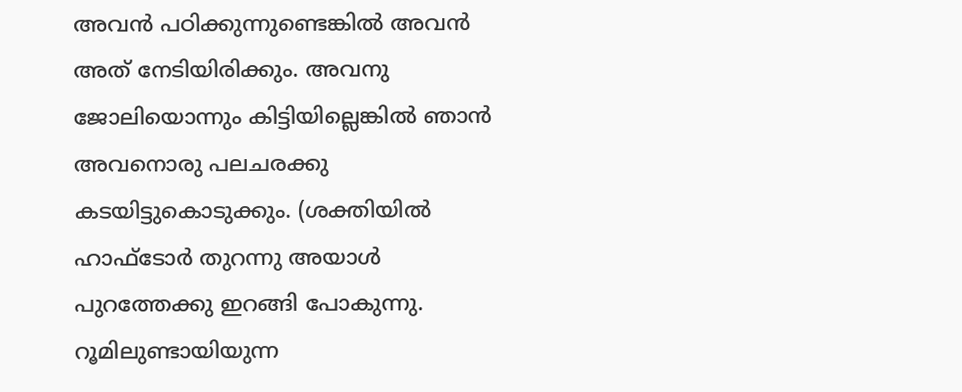അവൻ പഠിക്കുന്നുണ്ടെങ്കിൽ അവൻ അത് നേടിയിരിക്കും. അവനു ജോലിയൊന്നും കിട്ടിയില്ലെങ്കിൽ ഞാൻ അവനൊരു പലചരക്കു കടയിട്ടുകൊടുക്കും. (ശക്തിയിൽ ഹാഫ്‌ടോർ തുറന്നു അയാൾ പുറത്തേക്കു ഇറങ്ങി പോകുന്നു. റൂമിലുണ്ടായിയുന്ന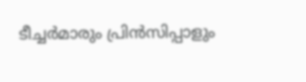ടീച്ചർമാരും പ്രിൻസിപ്പാളും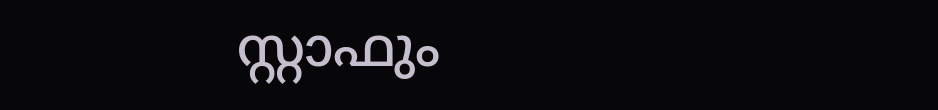സ്റ്റാഫും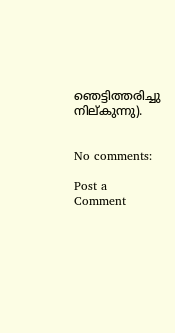ഞെട്ടിത്തരിച്ചു നില്കുന്നു).


No comments:

Post a Comment